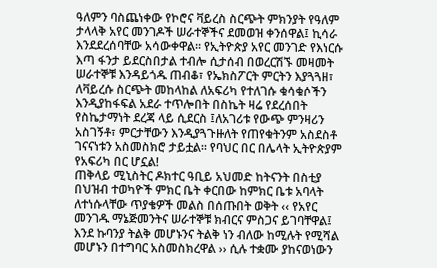ዓለምን ባስጨነቀው የኮሮና ቫይረስ ስርጭት ምክንያት የዓለም ታላላቅ አየር መንገዶች ሠራተኞችና ደመወዝ ቀንሰዋል፤ ኪሳራ እንደደረሰባቸው አሳውቀዋል። የኢትዮጵያ አየር መንገድ የእነርሱ እጣ ፋንታ ይደርስበታል ተብሎ ሲታሰብ በወረርሽኙ መዛመት ሠራተኞቹ እንዳይጎዱ ጠብቆ፣ የኤክስፖርት ምርትን እያጓጓዘ፣ ለቫይረሱ ስርጭት መከላከል ለአፍሪካ የተለገሱ ቁሳቁሶችን እንዲያከፋፍል አደራ ተጥሎበት በስኬት ዛሬ የደረሰበት የስኬታማነት ደረጃ ላይ ሲደርስ ፤ለአገሪቱ የውጭ ምንዛሪን አስገኝቶ፣ ምርታቸውን እንዲያጓጉዙለት የጠየቁትንም አስደስቶ ገናናነቱን አስመስክሮ ታይቷል። የባህር በር በሌላት ኢትዮጵያም የአፍሪካ በር ሆኗል!
ጠቅላይ ሚኒስትር ዶክተር ዓቢይ አህመድ ከትናንት በስቲያ በህዝብ ተወካዮች ምክር ቤት ቀርበው ከምክር ቤቱ አባላት ለተነሱላቸው ጥያቄዎች መልስ በሰጡበት ወቅት ‹‹ የአየር መንገዱ ማኔጅመንትና ሠራተኞቹ ክብርና ምስጋና ይገባቸዋል፤ እንደ ኩባንያ ትልቅ መሆኑንና ትልቅ ነን ብለው ከሚሉት የሚሻል መሆኑን በተግባር አስመስክረዋል ›› ሲሉ ተቋሙ ያከናወነውን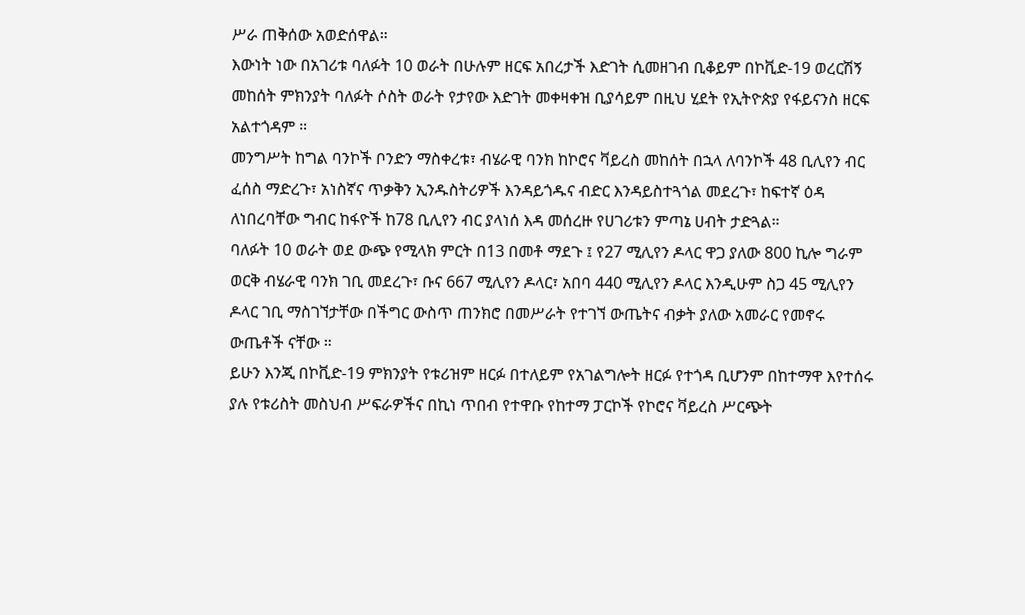ሥራ ጠቅሰው አወድሰዋል።
እውነት ነው በአገሪቱ ባለፉት 10 ወራት በሁሉም ዘርፍ አበረታች እድገት ሲመዘገብ ቢቆይም በኮቪድ-19 ወረርሽኝ መከሰት ምክንያት ባለፉት ሶስት ወራት የታየው እድገት መቀዛቀዝ ቢያሳይም በዚህ ሂደት የኢትዮጵያ የፋይናንስ ዘርፍ አልተጎዳም ።
መንግሥት ከግል ባንኮች ቦንድን ማስቀረቱ፣ ብሄራዊ ባንክ ከኮሮና ቫይረስ መከሰት በኋላ ለባንኮች 48 ቢሊየን ብር ፈሰስ ማድረጉ፣ አነስኛና ጥቃቅን ኢንዱስትሪዎች እንዳይጎዱና ብድር እንዳይስተጓጎል መደረጉ፣ ከፍተኛ ዕዳ ለነበረባቸው ግብር ከፋዮች ከ78 ቢሊየን ብር ያላነሰ እዳ መሰረዙ የሀገሪቱን ምጣኔ ሀብት ታድጓል።
ባለፉት 10 ወራት ወደ ውጭ የሚላክ ምርት በ13 በመቶ ማደጉ ፤ የ27 ሚሊየን ዶላር ዋጋ ያለው 800 ኪሎ ግራም ወርቅ ብሄራዊ ባንክ ገቢ መደረጉ፣ ቡና 667 ሚሊየን ዶላር፣ አበባ 440 ሚሊየን ዶላር እንዲሁም ስጋ 45 ሚሊየን ዶላር ገቢ ማስገኘታቸው በችግር ውስጥ ጠንክሮ በመሥራት የተገኘ ውጤትና ብቃት ያለው አመራር የመኖሩ ውጤቶች ናቸው ።
ይሁን እንጂ በኮቪድ-19 ምክንያት የቱሪዝም ዘርፉ በተለይም የአገልግሎት ዘርፉ የተጎዳ ቢሆንም በከተማዋ እየተሰሩ ያሉ የቱሪስት መስህብ ሥፍራዎችና በኪነ ጥበብ የተዋቡ የከተማ ፓርኮች የኮሮና ቫይረስ ሥርጭት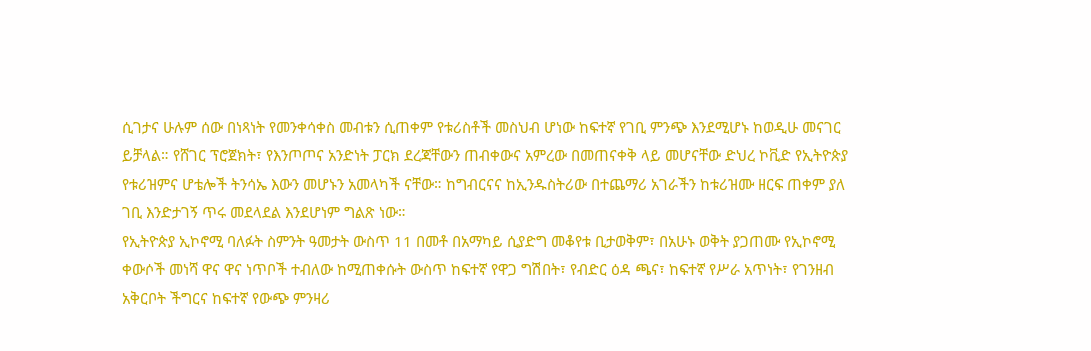ሲገታና ሁሉም ሰው በነጻነት የመንቀሳቀስ መብቱን ሲጠቀም የቱሪስቶች መስህብ ሆነው ከፍተኛ የገቢ ምንጭ እንደሚሆኑ ከወዲሁ መናገር ይቻላል። የሸገር ፕሮጀክት፣ የእንጦጦና አንድነት ፓርክ ደረጃቸውን ጠብቀውና አምረው በመጠናቀቅ ላይ መሆናቸው ድህረ ኮቪድ የኢትዮጵያ የቱሪዝምና ሆቴሎች ትንሳኤ እውን መሆኑን አመላካች ናቸው። ከግብርናና ከኢንዱስትሪው በተጨማሪ አገራችን ከቱሪዝሙ ዘርፍ ጠቀም ያለ ገቢ እንድታገኝ ጥሩ መደላደል እንደሆነም ግልጽ ነው።
የኢትዮጵያ ኢኮኖሚ ባለፉት ስምንት ዓመታት ውስጥ 11 በመቶ በአማካይ ሲያድግ መቆየቱ ቢታወቅም፣ በአሁኑ ወቅት ያጋጠሙ የኢኮኖሚ ቀውሶች መነሻ ዋና ዋና ነጥቦች ተብለው ከሚጠቀሱት ውስጥ ከፍተኛ የዋጋ ግሽበት፣ የብድር ዕዳ ጫና፣ ከፍተኛ የሥራ አጥነት፣ የገንዘብ አቅርቦት ችግርና ከፍተኛ የውጭ ምንዛሪ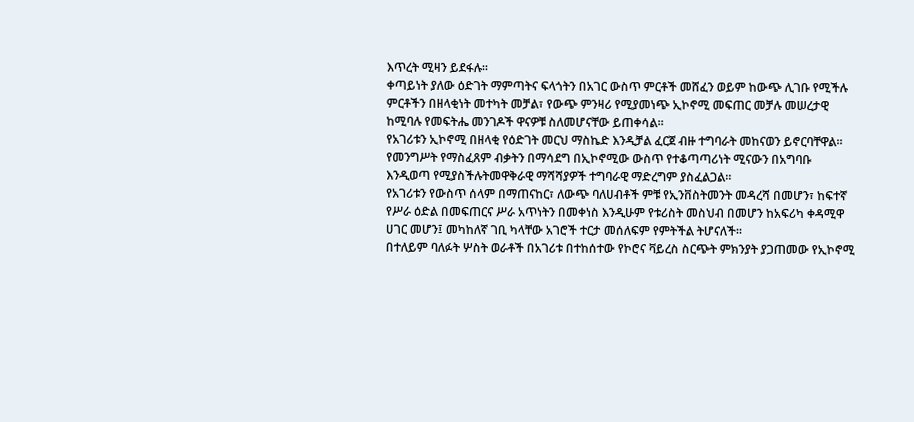እጥረት ሚዛን ይደፋሉ።
ቀጣይነት ያለው ዕድገት ማምጣትና ፍላጎትን በአገር ውስጥ ምርቶች መሸፈን ወይም ከውጭ ሊገቡ የሚችሉ ምርቶችን በዘላቂነት መተካት መቻል፣ የውጭ ምንዛሪ የሚያመነጭ ኢኮኖሚ መፍጠር መቻሉ መሠረታዊ ከሚባሉ የመፍትሔ መንገዶች ዋናዎቹ ስለመሆናቸው ይጠቀሳል።
የአገሪቱን ኢኮኖሚ በዘላቂ የዕድገት መርህ ማስኬድ እንዲቻል ፈርጀ ብዙ ተግባራት መከናወን ይኖርባቸዋል። የመንግሥት የማስፈጸም ብቃትን በማሳደግ በኢኮኖሚው ውስጥ የተቆጣጣሪነት ሚናውን በአግባቡ እንዲወጣ የሚያስችሉትመዋቅራዊ ማሻሻያዎች ተግባራዊ ማድረግም ያስፈልጋል።
የአገሪቱን የውስጥ ሰላም በማጠናከር፣ ለውጭ ባለሀብቶች ምቹ የኢንቨስትመንት መዳረሻ በመሆን፣ ከፍተኛ የሥራ ዕድል በመፍጠርና ሥራ አጥነትን በመቀነስ እንዲሁም የቱሪስት መስህብ በመሆን ከአፍሪካ ቀዳሚዋ ሀገር መሆን፤ መካከለኛ ገቢ ካላቸው አገሮች ተርታ መሰለፍም የምትችል ትሆናለች።
በተለይም ባለፉት ሦስት ወራቶች በአገሪቱ በተከሰተው የኮሮና ቫይረስ ስርጭት ምክንያት ያጋጠመው የኢኮኖሚ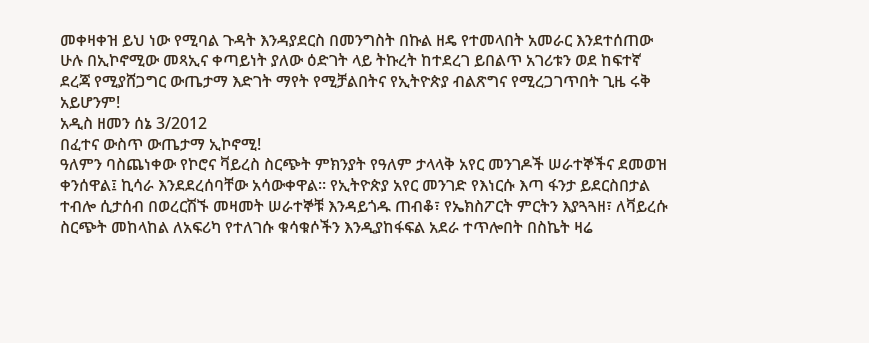መቀዛቀዝ ይህ ነው የሚባል ጉዳት እንዳያደርስ በመንግስት በኩል ዘዴ የተመላበት አመራር እንደተሰጠው ሁሉ በኢኮኖሚው መጻኢና ቀጣይነት ያለው ዕድገት ላይ ትኩረት ከተደረገ ይበልጥ አገሪቱን ወደ ከፍተኛ ደረጃ የሚያሸጋግር ውጤታማ እድገት ማየት የሚቻልበትና የኢትዮጵያ ብልጽግና የሚረጋገጥበት ጊዜ ሩቅ አይሆንም!
አዲስ ዘመን ሰኔ 3/2012
በፈተና ውስጥ ውጤታማ ኢኮኖሚ!
ዓለምን ባስጨነቀው የኮሮና ቫይረስ ስርጭት ምክንያት የዓለም ታላላቅ አየር መንገዶች ሠራተኞችና ደመወዝ ቀንሰዋል፤ ኪሳራ እንደደረሰባቸው አሳውቀዋል። የኢትዮጵያ አየር መንገድ የእነርሱ እጣ ፋንታ ይደርስበታል ተብሎ ሲታሰብ በወረርሽኙ መዛመት ሠራተኞቹ እንዳይጎዱ ጠብቆ፣ የኤክስፖርት ምርትን እያጓጓዘ፣ ለቫይረሱ ስርጭት መከላከል ለአፍሪካ የተለገሱ ቁሳቁሶችን እንዲያከፋፍል አደራ ተጥሎበት በስኬት ዛሬ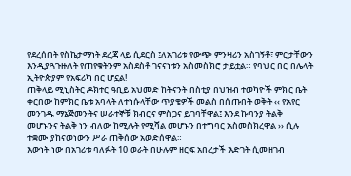የደረሰበት የስኬታማነት ደረጃ ላይ ሲደርስ ፤ለአገሪቱ የውጭ ምንዛሪን አስገኝቶ፣ ምርታቸውን እንዲያጓጉዙለት የጠየቁትንም አስደስቶ ገናናነቱን አስመስክሮ ታይቷል። የባህር በር በሌላት ኢትዮጵያም የአፍሪካ በር ሆኗል!
ጠቅላይ ሚኒስትር ዶክተር ዓቢይ አህመድ ከትናንት በስቲያ በህዝብ ተወካዮች ምክር ቤት ቀርበው ከምክር ቤቱ አባላት ለተነሱላቸው ጥያቄዎች መልስ በሰጡበት ወቅት ‹‹ የአየር መንገዱ ማኔጅመንትና ሠራተኞቹ ክብርና ምስጋና ይገባቸዋል፤ እንደ ኩባንያ ትልቅ መሆኑንና ትልቅ ነን ብለው ከሚሉት የሚሻል መሆኑን በተግባር አስመስክረዋል ›› ሲሉ ተቋሙ ያከናወነውን ሥራ ጠቅሰው አወድሰዋል።
እውነት ነው በአገሪቱ ባለፉት 10 ወራት በሁሉም ዘርፍ አበረታች እድገት ሲመዘገብ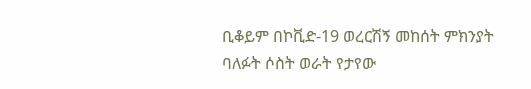ቢቆይም በኮቪድ-19 ወረርሽኝ መከሰት ምክንያት ባለፉት ሶስት ወራት የታየው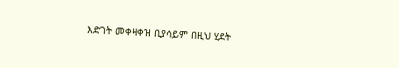እድገት መቀዛቀዝ ቢያሳይም በዚህ ሂደት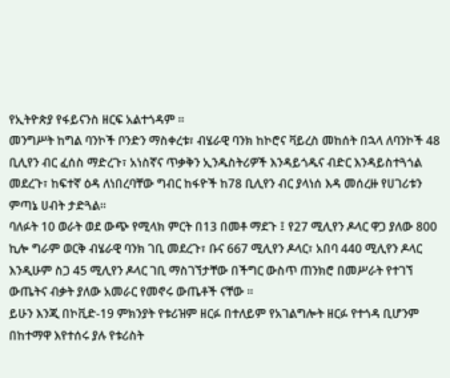የኢትዮጵያ የፋይናንስ ዘርፍ አልተጎዳም ።
መንግሥት ከግል ባንኮች ቦንድን ማስቀረቱ፣ ብሄራዊ ባንክ ከኮሮና ቫይረስ መከሰት በኋላ ለባንኮች 48 ቢሊየን ብር ፈሰስ ማድረጉ፣ አነስኛና ጥቃቅን ኢንዱስትሪዎች እንዳይጎዱና ብድር እንዳይስተጓጎል መደረጉ፣ ከፍተኛ ዕዳ ለነበረባቸው ግብር ከፋዮች ከ78 ቢሊየን ብር ያላነሰ እዳ መሰረዙ የሀገሪቱን ምጣኔ ሀብት ታድጓል።
ባለፉት 10 ወራት ወደ ውጭ የሚላክ ምርት በ13 በመቶ ማደጉ ፤ የ27 ሚሊየን ዶላር ዋጋ ያለው 800 ኪሎ ግራም ወርቅ ብሄራዊ ባንክ ገቢ መደረጉ፣ ቡና 667 ሚሊየን ዶላር፣ አበባ 440 ሚሊየን ዶላር እንዲሁም ስጋ 45 ሚሊየን ዶላር ገቢ ማስገኘታቸው በችግር ውስጥ ጠንክሮ በመሥራት የተገኘ ውጤትና ብቃት ያለው አመራር የመኖሩ ውጤቶች ናቸው ።
ይሁን እንጂ በኮቪድ-19 ምክንያት የቱሪዝም ዘርፉ በተለይም የአገልግሎት ዘርፉ የተጎዳ ቢሆንም በከተማዋ እየተሰሩ ያሉ የቱሪስት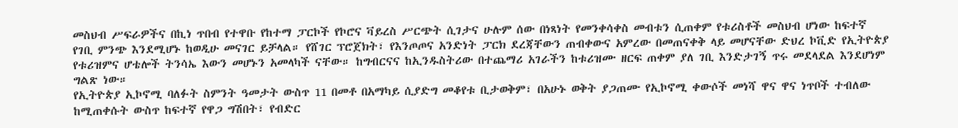መስህብ ሥፍራዎችና በኪነ ጥበብ የተዋቡ የከተማ ፓርኮች የኮሮና ቫይረስ ሥርጭት ሲገታና ሁሉም ሰው በነጻነት የመንቀሳቀስ መብቱን ሲጠቀም የቱሪስቶች መስህብ ሆነው ከፍተኛ የገቢ ምንጭ እንደሚሆኑ ከወዲሁ መናገር ይቻላል። የሸገር ፕሮጀክት፣ የእንጦጦና አንድነት ፓርክ ደረጃቸውን ጠብቀውና አምረው በመጠናቀቅ ላይ መሆናቸው ድህረ ኮቪድ የኢትዮጵያ የቱሪዝምና ሆቴሎች ትንሳኤ እውን መሆኑን አመላካች ናቸው። ከግብርናና ከኢንዱስትሪው በተጨማሪ አገራችን ከቱሪዝሙ ዘርፍ ጠቀም ያለ ገቢ እንድታገኝ ጥሩ መደላደል እንደሆነም ግልጽ ነው።
የኢትዮጵያ ኢኮኖሚ ባለፉት ስምንት ዓመታት ውስጥ 11 በመቶ በአማካይ ሲያድግ መቆየቱ ቢታወቅም፣ በአሁኑ ወቅት ያጋጠሙ የኢኮኖሚ ቀውሶች መነሻ ዋና ዋና ነጥቦች ተብለው ከሚጠቀሱት ውስጥ ከፍተኛ የዋጋ ግሽበት፣ የብድር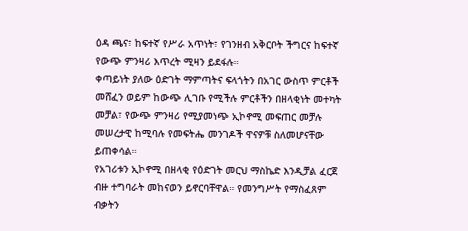ዕዳ ጫና፣ ከፍተኛ የሥራ አጥነት፣ የገንዘብ አቅርቦት ችግርና ከፍተኛ የውጭ ምንዛሪ እጥረት ሚዛን ይደፋሉ።
ቀጣይነት ያለው ዕድገት ማምጣትና ፍላጎትን በአገር ውስጥ ምርቶች መሸፈን ወይም ከውጭ ሊገቡ የሚችሉ ምርቶችን በዘላቂነት መተካት መቻል፣ የውጭ ምንዛሪ የሚያመነጭ ኢኮኖሚ መፍጠር መቻሉ መሠረታዊ ከሚባሉ የመፍትሔ መንገዶች ዋናዎቹ ስለመሆናቸው ይጠቀሳል።
የአገሪቱን ኢኮኖሚ በዘላቂ የዕድገት መርህ ማስኬድ እንዲቻል ፈርጀ ብዙ ተግባራት መከናወን ይኖርባቸዋል። የመንግሥት የማስፈጸም ብቃትን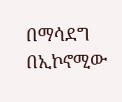በማሳደግ በኢኮኖሚው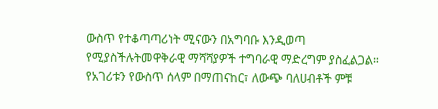ውስጥ የተቆጣጣሪነት ሚናውን በአግባቡ እንዲወጣ የሚያስችሉትመዋቅራዊ ማሻሻያዎች ተግባራዊ ማድረግም ያስፈልጋል።
የአገሪቱን የውስጥ ሰላም በማጠናከር፣ ለውጭ ባለሀብቶች ምቹ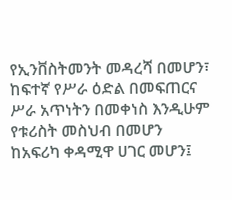የኢንቨስትመንት መዳረሻ በመሆን፣ ከፍተኛ የሥራ ዕድል በመፍጠርና ሥራ አጥነትን በመቀነስ እንዲሁም የቱሪስት መስህብ በመሆን ከአፍሪካ ቀዳሚዋ ሀገር መሆን፤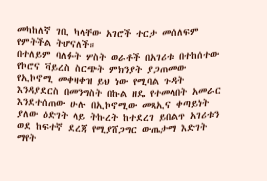መካከለኛ ገቢ ካላቸው አገሮች ተርታ መሰለፍም የምትችል ትሆናለች።
በተለይም ባለፉት ሦስት ወራቶች በአገሪቱ በተከሰተው የኮሮና ቫይረስ ስርጭት ምክንያት ያጋጠመው የኢኮኖሚ መቀዛቀዝ ይህ ነው የሚባል ጉዳት እንዳያደርስ በመንግስት በኩል ዘዴ የተመላበት አመራር እንደተሰጠው ሁሉ በኢኮኖሚው መጻኢና ቀጣይነት ያለው ዕድገት ላይ ትኩረት ከተደረገ ይበልጥ አገሪቱን ወደ ከፍተኛ ደረጃ የሚያሸጋግር ውጤታማ እድገት ማየት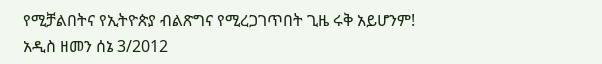የሚቻልበትና የኢትዮጵያ ብልጽግና የሚረጋገጥበት ጊዜ ሩቅ አይሆንም!
አዲስ ዘመን ሰኔ 3/2012